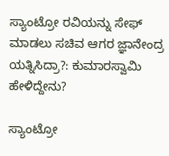ಸ್ಯಾಂಟ್ರೋ ರವಿಯನ್ನು ಸೇಫ್ ಮಾಡಲು ಸಚಿವ ಆಗರ ಜ್ಞಾನೇಂದ್ರ ಯತ್ನಿಸಿದ್ರಾ?: ಕುಮಾರಸ್ವಾಮಿ ಹೇಳಿದ್ದೇನು?

ಸ್ಯಾಂಟ್ರೋ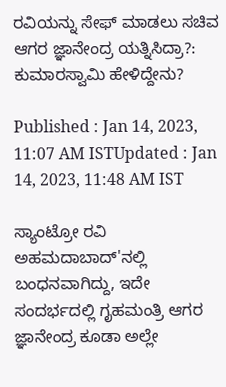ರವಿಯನ್ನು ಸೇಫ್ ಮಾಡಲು ಸಚಿವ ಆಗರ ಜ್ಞಾನೇಂದ್ರ ಯತ್ನಿಸಿದ್ರಾ?: ಕುಮಾರಸ್ವಾಮಿ ಹೇಳಿದ್ದೇನು?

Published : Jan 14, 2023, 11:07 AM ISTUpdated : Jan 14, 2023, 11:48 AM IST

ಸ್ಯಾಂಟ್ರೋ ರವಿ ಅಹಮದಾಬಾದ್‌'ನಲ್ಲಿ ಬಂಧನವಾಗಿದ್ದು, ಇದೇ ಸಂದರ್ಭದಲ್ಲಿ ಗೃಹಮಂತ್ರಿ ಆಗರ ಜ್ಞಾನೇಂದ್ರ ಕೂಡಾ ಅಲ್ಲೇ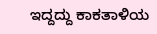ಇದ್ದದ್ದು ಕಾಕತಾಳಿಯ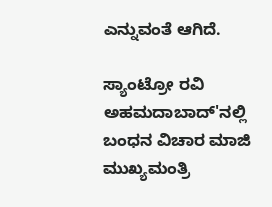ಎನ್ನುವಂತೆ ಆಗಿದೆ.

ಸ್ಯಾಂಟ್ರೋ ರವಿ ಅಹಮದಾಬಾದ್‌'ನಲ್ಲಿ ಬಂಧನ ವಿಚಾರ ಮಾಜಿ ಮುಖ್ಯಮಂತ್ರಿ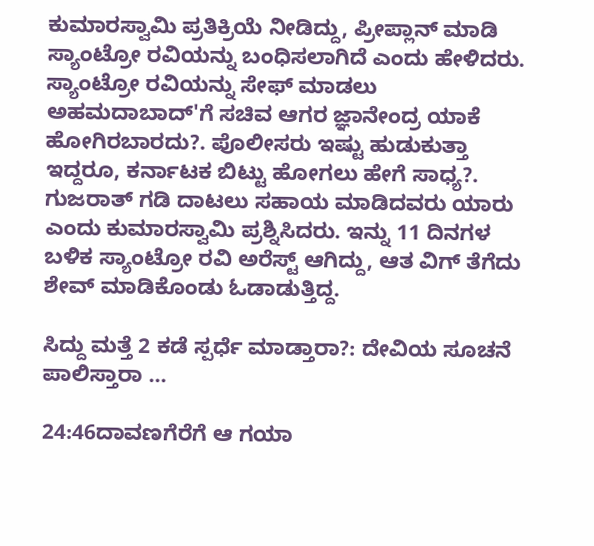ಕುಮಾರಸ್ವಾಮಿ ಪ್ರತಿಕ್ರಿಯೆ ನೀಡಿದ್ದು, ಪ್ರೀಪ್ಲಾನ್‌ ಮಾಡಿ ಸ್ಯಾಂಟ್ರೋ ರವಿಯನ್ನು ಬಂಧಿಸಲಾಗಿದೆ ಎಂದು ಹೇಳಿದರು. ಸ್ಯಾಂಟ್ರೋ ರವಿಯನ್ನು ಸೇಫ್ ಮಾಡಲು  ಅಹಮದಾಬಾದ್‌'ಗೆ ಸಚಿವ ಆಗರ ಜ್ಞಾನೇಂದ್ರ ಯಾಕೆ ಹೋಗಿರಬಾರದು?. ಪೊಲೀಸರು ಇಷ್ಟು ಹುಡುಕುತ್ತಾ ಇದ್ದರೂ, ಕರ್ನಾಟಕ ಬಿಟ್ಟು ಹೋಗಲು ಹೇಗೆ ಸಾಧ್ಯ?. ಗುಜರಾತ್‌ ಗಡಿ ದಾಟಲು ಸಹಾಯ ಮಾಡಿದವರು ಯಾರು ಎಂದು ಕುಮಾರಸ್ವಾಮಿ ಪ್ರಶ್ನಿಸಿದರು. ಇನ್ನು 11 ದಿನಗಳ ಬಳಿಕ ಸ್ಯಾಂಟ್ರೋ ರವಿ ಅರೆಸ್ಟ್‌ ಆಗಿದ್ದು, ಆತ ವಿಗ್‌ ತೆಗೆದು ಶೇವ್‌ ಮಾಡಿಕೊಂಡು ಓಡಾಡುತ್ತಿದ್ದ.

ಸಿದ್ದು ಮತ್ತೆ 2 ಕಡೆ ಸ್ಪರ್ಧೆ ಮಾಡ್ತಾರಾ?: ದೇವಿಯ ಸೂಚನೆ ಪಾಲಿಸ್ತಾರಾ ...

24:46ದಾವಣಗೆರೆಗೆ ಆ ಗಯಾ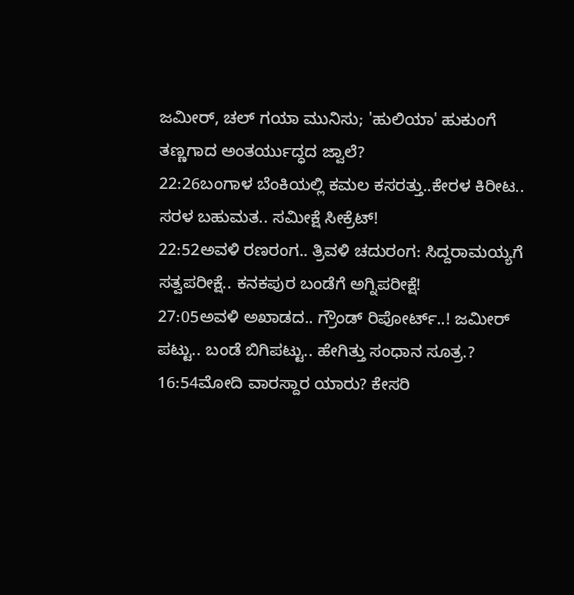ಜಮೀರ್, ಚಲ್ ಗಯಾ ಮುನಿಸು; 'ಹುಲಿಯಾ' ಹುಕುಂಗೆ ತಣ್ಣಗಾದ ಅಂತರ್ಯುದ್ಧದ ಜ್ವಾಲೆ?
22:26ಬಂಗಾಳ ಬೆಂಕಿಯಲ್ಲಿ ಕಮಲ ಕಸರತ್ತು..ಕೇರಳ ಕಿರೀಟ.. ಸರಳ ಬಹುಮತ.. ಸಮೀಕ್ಷೆ ಸೀಕ್ರೆಟ್!
22:52ಅವಳಿ ರಣರಂಗ.. ತ್ರಿವಳಿ ಚದುರಂಗ: ಸಿದ್ದರಾಮಯ್ಯಗೆ ಸತ್ವಪರೀಕ್ಷೆ.. ಕನಕಪುರ ಬಂಡೆಗೆ ಅಗ್ನಿಪರೀಕ್ಷೆ!
27:05ಅವಳಿ ಅಖಾಡದ.. ಗ್ರೌಂಡ್ ರಿಪೋರ್ಟ್..! ಜಮೀರ್ ಪಟ್ಟು.. ಬಂಡೆ ಬಿಗಿಪಟ್ಟು.. ಹೇಗಿತ್ತು ಸಂಧಾನ ಸೂತ್ರ.?
16:54ಮೋದಿ ವಾರಸ್ದಾರ ಯಾರು? ಕೇಸರಿ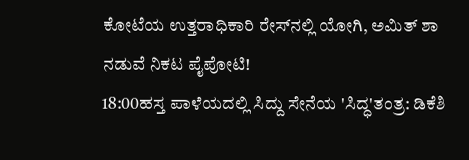ಕೋಟೆಯ ಉತ್ತರಾಧಿಕಾರಿ ರೇಸ್‌ನಲ್ಲಿ ಯೋಗಿ, ಅಮಿತ್ ಶಾ ನಡುವೆ ನಿಕಟ ಪೈಪೋಟಿ!
18:00ಹಸ್ತ ಪಾಳೆಯದಲ್ಲಿ ಸಿದ್ದು ಸೇನೆಯ 'ಸಿದ್ಧ'ತಂತ್ರ: ಡಿಕೆಶಿ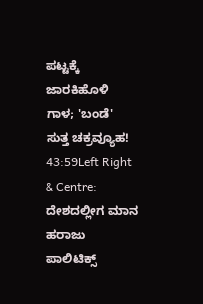ಪಟ್ಟಕ್ಕೆ ಜಾರಕಿಹೊಳಿ ಗಾಳ; 'ಬಂಡೆ' ಸುತ್ತ ಚಕ್ರವ್ಯೂಹ!
43:59Left Right & Centre: ದೇಶದಲ್ಲೀಗ ಮಾನ ಹರಾಜು ಪಾಲಿಟಿಕ್ಸ್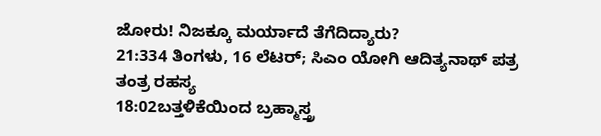ಜೋರು! ನಿಜಕ್ಕೂ ಮರ್ಯಾದೆ ತೆಗೆದಿದ್ಯಾರು?
21:334 ತಿಂಗಳು, 16 ಲೆಟರ್; ಸಿಎಂ ಯೋಗಿ ಆದಿತ್ಯನಾಥ್ ಪತ್ರ ತಂತ್ರ ರಹಸ್ಯ
18:02ಬತ್ತಳಿಕೆಯಿಂದ ಬ್ರಹ್ಮಾಸ್ತ್ರ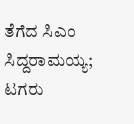ತೆಗೆದ ಸಿಎಂ ಸಿದ್ದರಾಮಯ್ಯ; ಟಗರು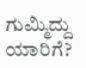ಗುಮ್ಮಿದ್ದು ಯಾರಿಗೆ?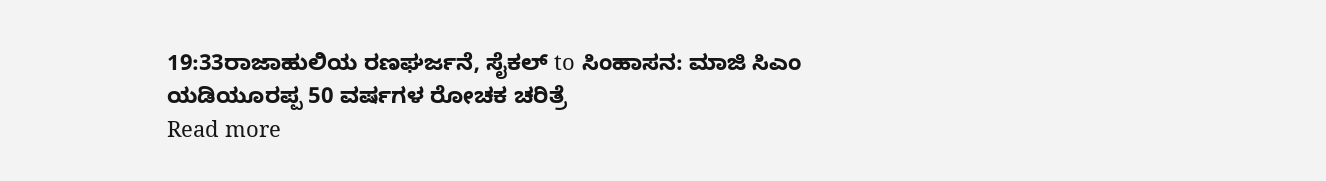19:33ರಾಜಾಹುಲಿಯ ರಣಘರ್ಜನೆ, ಸೈಕಲ್ to ಸಿಂಹಾಸನ: ಮಾಜಿ ಸಿಎಂ ಯಡಿಯೂರಪ್ಪ 50 ವರ್ಷಗಳ ರೋಚಕ ಚರಿತ್ರೆ
Read more